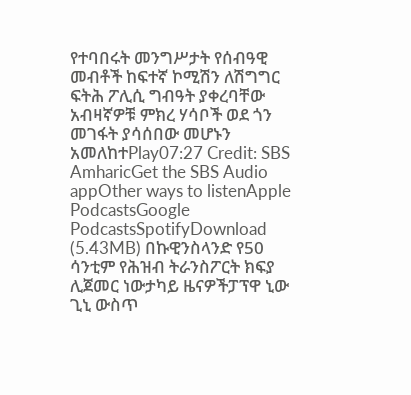የተባበሩት መንግሥታት የሰብዓዊ መብቶች ከፍተኛ ኮሚሽን ለሽግግር ፍትሕ ፖሊሲ ግብዓት ያቀረባቸው አብዛኛዎቹ ምክረ ሃሳቦች ወደ ጎን መገፋት ያሳሰበው መሆኑን አመለከተPlay07:27 Credit: SBS AmharicGet the SBS Audio appOther ways to listenApple PodcastsGoogle PodcastsSpotifyDownload (5.43MB) በኩዊንስላንድ የ50 ሳንቲም የሕዝብ ትራንስፖርት ክፍያ ሊጀመር ነውታካይ ዜናዎችፓፕዋ ኒው ጊኒ ውስጥ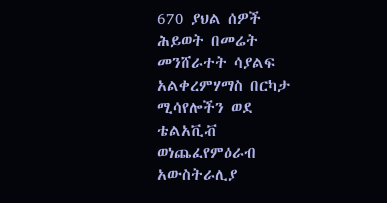670 ያህል ሰዎች ሕይወት በመሬት መንሸራተት ሳያልፍ አልቀረምሃማስ በርካታ ሚሳየሎችን ወደ ቴልአቪቭ ወነጨፈየምዕራብ አውስትራሊያ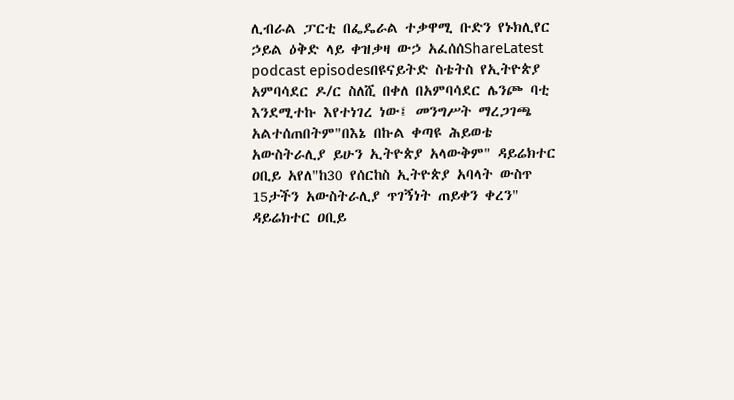ሊብራል ፓርቲ በፌዴራል ተቃዋሚ ቡድን የኑክሊየር ኃይል ዕቅድ ላይ ቀዝቃዛ ውኃ አፈሰሰShareLatest podcast episodesበዩናይትድ ስቴትስ የኢትዮጵያ አምባሳደር ዶ/ር ስለሺ በቀለ በአምባሳደር ሌንጮ ባቲ እንደሚተኩ እየተነገረ ነው፤ መንግሥት ማረጋገጫ አልተሰጠበትም"በእኔ በኩል ቀጣዩ ሕይወቴ አውስትራሊያ ይሁን ኢትዮጵያ አላውቅም" ዳይሬክተር ዐቢይ አየለ"ከ30 የሰርከስ ኢትዮጵያ አባላት ውስጥ 15ታችን አውስትራሊያ ጥገኝነት ጠይቀን ቀረን" ዳይሬክተር ዐቢይ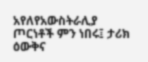አየለየአውስትራሊያ ጦርነቶች ምን ነበሩ፤ ታሪክ ዕውቅና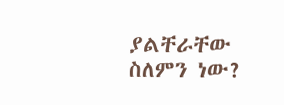ያልቸራቸው ስለምን ነው?